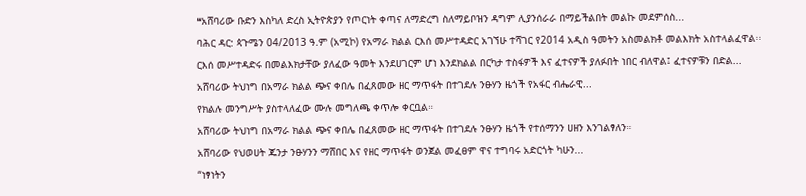❝አሸባሪው ቡድን እስካለ ድረስ ኢትዮጵያን የጦርነት ቀጣና ለማድረግ ስለማይቦዝን ዳግም ሊያንሰራራ በማይችልበት መልኩ መደምሰስ...
ባሕር ዳር: ጳጉሜን 04/2013 ዓ.ም (አሚኮ) የአማራ ክልል ርእሰ መሥተዳድር አገኘሁ ተሻገር የ2014 አዲስ ዓመትን አስመልክቶ መልእክት አስተላልፈዋል፡፡
ርእሰ መሥተዳድሩ በመልእክታቸው ያለፈው ዓመት እንደሀገርም ሆነ እንደክልል በርካታ ተስፋዎች እና ፈተናዎች ያለፉበት ነበር ብለዋል፤ ፈተናዎቹን በድል...
አሸባሪው ትህነግ በአማራ ክልል ጭና ቀበሌ በፈጸመው ዘር ማጥፋት በተገደሉ ንፁሃን ዜጎች የአፋር ብሔራዊ...
የክልሉ መንግሥት ያስተላለፈው ሙሉ መግለጫ ቀጥሎ ቀርቧል።
አሸባሪው ትህነግ በአማራ ክልል ጭና ቀበሌ በፈጸመው ዘር ማጥፋት በተገደሉ ንፁሃን ዜጎች የተሰማንን ሀዘን እንገልፃለን።
አሸባሪው የህወሀት ጁንታ ንፁሃንን ማሸበር እና የዘር ማጥፋት ወንጀል መፈፀም ዋና ተግባሩ አድርጎት ካሁን...
“ነፃነትን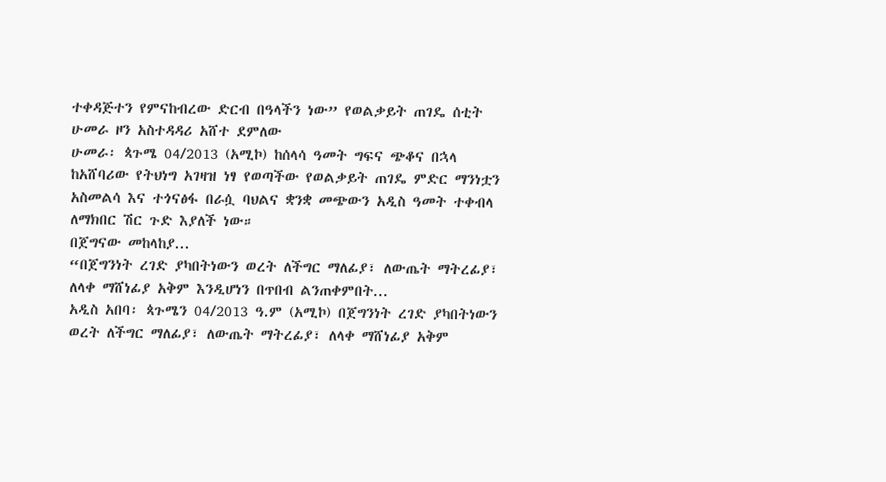ተቀዳጅተን የምናከብረው ድርብ በዓላችን ነው” የወልቃይት ጠገዴ ሰቲት ሁመራ ዞን አስተዳዳሪ አሸተ ደምለው
ሁመራ፡ ጳጉሜ 04/2013 (አሚኮ) ከሰላሳ ዓመት ግፍና ጭቆና በኋላ ከአሸባሪው የትህነግ አገዛዝ ነፃ የወጣችው የወልቃይት ጠገዴ ምድር ማንነቷን አስመልሳ እና ተጎናፅፋ በራሷ ባህልና ቋንቋ መጭውን አዲስ ዓመት ተቀብላ ለማክበር ሽር ጉድ እያለች ነው።
በጀግናው መከላከያ...
“በጀግንነት ረገድ ያካበትነውን ወረት ለችግር ማለፊያ፣ ለውጤት ማትረፊያ፣ ለላቀ ማሸነፊያ አቅም እንዲሆነን በጥበብ ልንጠቀምበት...
አዲስ አበባ፡ ጳጉሜን 04/2013 ዓ.ም (አሚኮ) በጀግንነት ረገድ ያካበትነውን ወረት ለችግር ማለፊያ፣ ለውጤት ማትረፊያ፣ ለላቀ ማሸነፊያ አቅም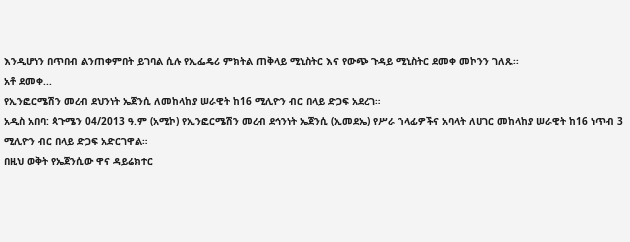እንዲሆነን በጥበብ ልንጠቀምበት ይገባል ሲሉ የኢፌዴሪ ምክትል ጠቅላይ ሚኒስትር እና የውጭ ጉዳይ ሚኒስትር ደመቀ መኮንን ገለጹ፡፡
አቶ ደመቀ...
የኢንፎርሜሽን መረብ ደህንነት ኤጀንሲ ለመከላከያ ሠራዊት ከ16 ሚሊዮን ብር በላይ ድጋፍ አደረገ።
አዲስ አበባ: ጳጉሜን 04/2013 ዓ.ም (አሚኮ) የኢንፎርሜሽን መረብ ደኅንነት ኤጀንሲ (ኢመደኤ) የሥራ ኀላፊዎችና አባላት ለሀገር መከላከያ ሠራዊት ከ16 ነጥብ 3 ሚሊዮን ብር በላይ ድጋፍ አድርገዋል።
በዚህ ወቅት የኤጀንሲው ዋና ዳይሬክተር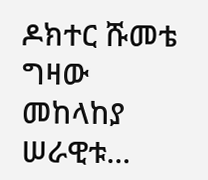ዶክተር ሹመቴ ግዛው መከላከያ ሠራዊቱ...